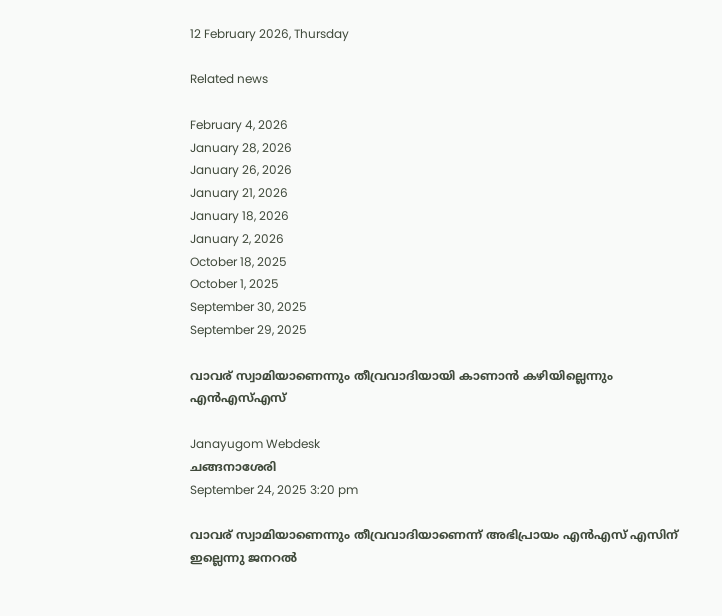12 February 2026, Thursday

Related news

February 4, 2026
January 28, 2026
January 26, 2026
January 21, 2026
January 18, 2026
January 2, 2026
October 18, 2025
October 1, 2025
September 30, 2025
September 29, 2025

വാവര് സ്വാമിയാണെന്നും തീവ്രവാദിയായി കാണാന്‍ കഴിയില്ലെന്നും എന്‍എസ്എസ്

Janayugom Webdesk
ചങ്ങനാശേരി
September 24, 2025 3:20 pm

വാവര് സ്വാമിയാണെന്നും തീവ്രവാദിയാണെന്ന് അഭിപ്രായം എന്‍എസ് എസിന് ഇല്ലെന്നു ജനറല്‍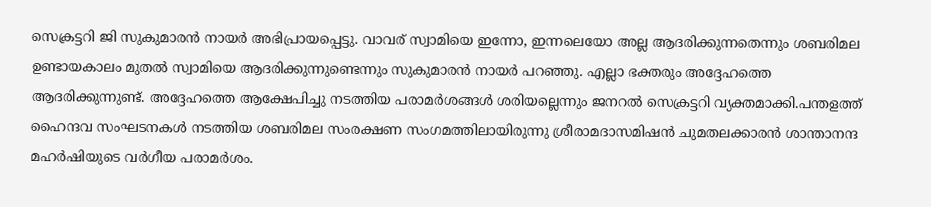സെക്രട്ടറി ജി സുകുമാരന്‍ നായര്‍ അഭിപ്രായപ്പെട്ടു. വാവര് സ്വാമിയെ ഇന്നോ, ഇന്നലെയോ അല്ല ആദരിക്കുന്നതെന്നും ശബരിമല ഉണ്ടായകാലം മുതല്‍ സ്വാമിയെ ആദരിക്കുന്നുണ്ടെന്നും സുകുമാരന്‍ നായര്‍ പറഞ്ഞു. എല്ലാ ഭക്തരും അദ്ദേഹത്തെ ആദരിക്കുന്നുണ്ട്. അദ്ദേഹത്തെ ആക്ഷേപിച്ചു നടത്തിയ പരാമര്‍ശങ്ങള്‍ ശരിയല്ലെന്നും ജനറല്‍ സെക്രട്ടറി വ്യക്തമാക്കി.പന്തളത്ത് ഹൈന്ദവ സംഘടനകള്‍ നടത്തിയ ശബരിമല സംരക്ഷണ സംഗമത്തിലായിരുന്നു ശ്രീരാമദാസമിഷന്‍ ചുമതലക്കാരന്‍ ശാന്താനന്ദ മഹര്‍ഷിയുടെ വര്‍ഗീയ പരാമര്‍ശം.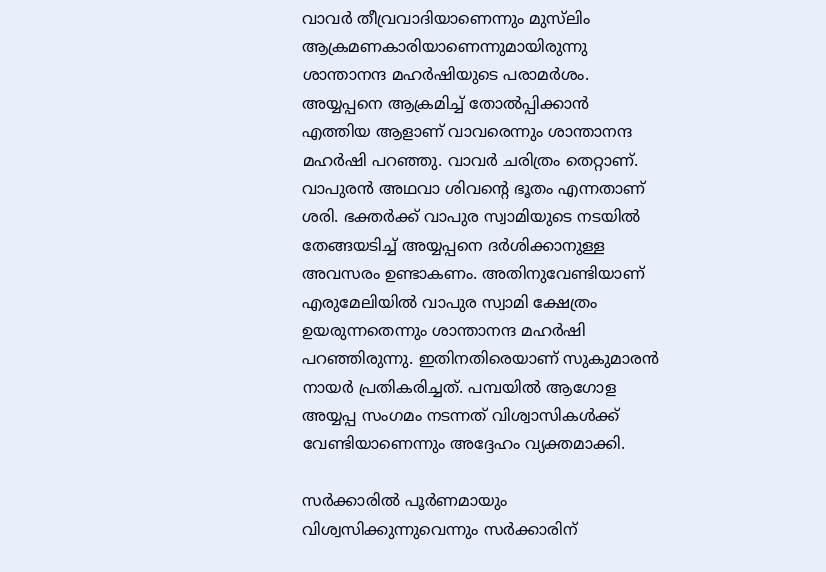വാവര്‍ തീവ്രവാദിയാണെന്നും മുസ്‌ലിം ആക്രമണകാരിയാണെന്നുമായിരുന്നു ശാന്താനന്ദ മഹര്‍ഷിയുടെ പരാമര്‍ശം. അയ്യപ്പനെ ആക്രമിച്ച് തോല്‍പ്പിക്കാന്‍ എത്തിയ ആളാണ് വാവരെന്നും ശാന്താനന്ദ മഹര്‍ഷി പറഞ്ഞു. വാവര്‍ ചരിത്രം തെറ്റാണ്. വാപുരന്‍ അഥവാ ശിവന്റെ ഭൂതം എന്നതാണ് ശരി. ഭക്തര്‍ക്ക് വാപുര സ്വാമിയുടെ നടയില്‍ തേങ്ങയടിച്ച് അയ്യപ്പനെ ദര്‍ശിക്കാനുള്ള അവസരം ഉണ്ടാകണം. അതിനുവേണ്ടിയാണ് എരുമേലിയില്‍ വാപുര സ്വാമി ക്ഷേത്രം ഉയരുന്നതെന്നും ശാന്താനന്ദ മഹര്‍ഷി പറഞ്ഞിരുന്നു. ഇതിനതിരെയാണ് സുകുമാരന്‍ നായര്‍ പ്രതികരിച്ചത്. പമ്പയില്‍ ആഗോള അയ്യപ്പ സംഗമം നടന്നത് വിശ്വാസികള്‍ക്ക് വേണ്ടിയാണെന്നും അദ്ദേഹം വ്യക്തമാക്കി.

സര്‍ക്കാരില്‍ പൂര്‍ണമായും വിശ്വസിക്കുന്നുവെന്നും സര്‍ക്കാരിന്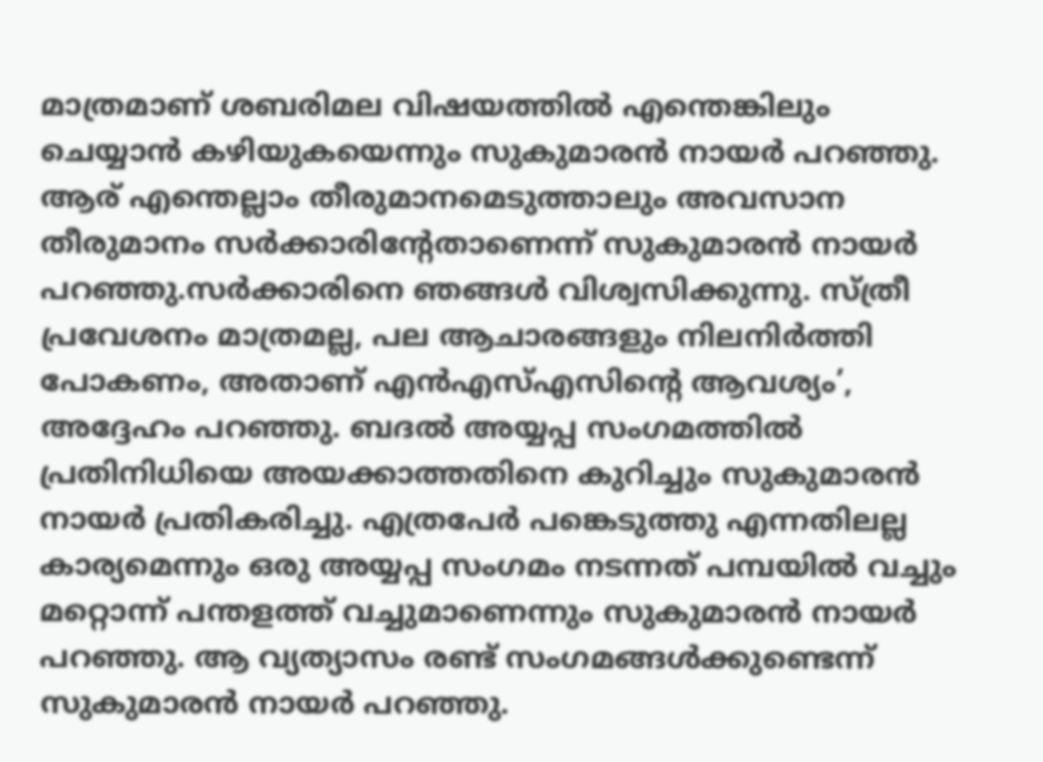മാത്രമാണ് ശബരിമല വിഷയത്തില്‍ എന്തെങ്കിലും ചെയ്യാന്‍ കഴിയുകയെന്നും സുകുമാരന്‍ നായര്‍ പറഞ്ഞു. ആര് എന്തെല്ലാം തീരുമാനമെടുത്താലും അവസാന തീരുമാനം സര്‍ക്കാരിന്റേതാണെന്ന് സുകുമാരന്‍ നായര്‍ പറഞ്ഞു.സര്‍ക്കാരിനെ ഞങ്ങള്‍ വിശ്വസിക്കുന്നു. സ്ത്രീ പ്രവേശനം മാത്രമല്ല, പല ആചാരങ്ങളും നിലനിര്‍ത്തി പോകണം, അതാണ് എന്‍എസ്എസിന്റെ ആവശ്യം’, അദ്ദേഹം പറഞ്ഞു. ബദല്‍ അയ്യപ്പ സംഗമത്തില്‍ പ്രതിനിധിയെ അയക്കാത്തതിനെ കുറിച്ചും സുകുമാരന്‍ നായര്‍ പ്രതികരിച്ചു. എത്രപേര്‍ പങ്കെടുത്തു എന്നതിലല്ല കാര്യമെന്നും ഒരു അയ്യപ്പ സംഗമം നടന്നത് പമ്പയില്‍ വച്ചും മറ്റൊന്ന് പന്തളത്ത് വച്ചുമാണെന്നും സുകുമാരന്‍ നായര്‍ പറഞ്ഞു. ആ വ്യത്യാസം രണ്ട് സംഗമങ്ങള്‍ക്കുണ്ടെന്ന് സുകുമാരന്‍ നായര്‍ പറഞ്ഞു.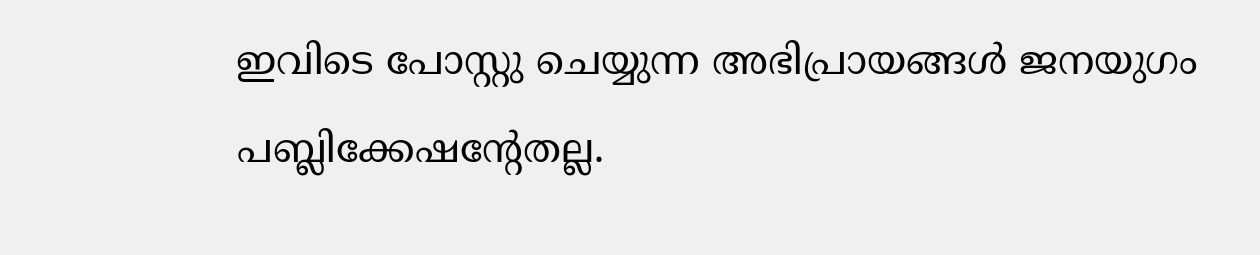ഇവിടെ പോസ്റ്റു ചെയ്യുന്ന അഭിപ്രായങ്ങള്‍ ജനയുഗം പബ്ലിക്കേഷന്റേതല്ല.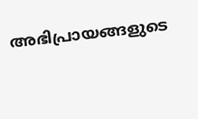അഭിപ്രായങ്ങളുടെ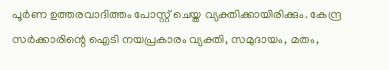പൂര്‍ണ ഉത്തരവാദിത്തം പോസ്റ്റ് ചെയ്ത വ്യക്തിക്കായിരിക്കും. കേന്ദ്ര സര്‍ക്കാരിന്റെ ഐടി നയപ്രകാരം വ്യക്തി, സമുദായം, മതം,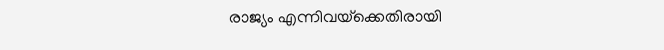രാജ്യം എന്നിവയ്‌ക്കെതിരായി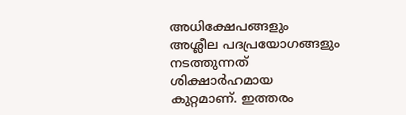അധിക്ഷേപങ്ങളും അശ്ലീല പദപ്രയോഗങ്ങളും നടത്തുന്നത് ശിക്ഷാര്‍ഹമായ കുറ്റമാണ്. ഇത്തരം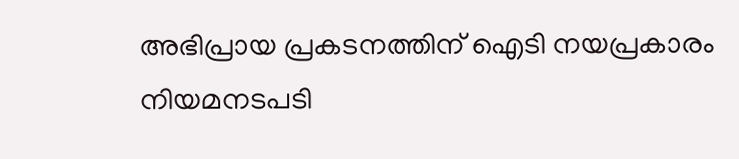അഭിപ്രായ പ്രകടനത്തിന് ഐടി നയപ്രകാരം നിയമനടപടി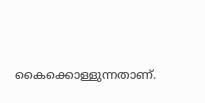കൈക്കൊള്ളുന്നതാണ്.